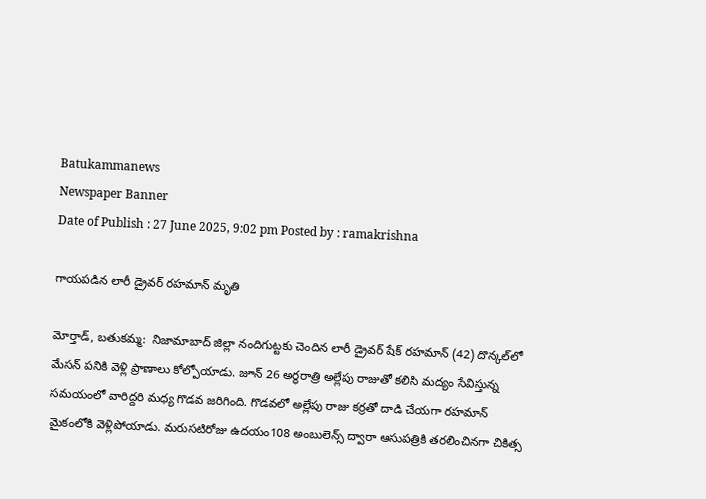Batukammanews
Newspaper Banner
Date of Publish : 27 June 2025, 9:02 pm Posted by : ramakrishna

గాయపడిన లారీ డ్రైవర్ రహమాన్ మృతి

మోర్తాడ్, బతుకమ్మ:  నిజామాబాద్ జిల్లా నందిగుట్టకు చెందిన లారీ డ్రైవర్‌ షేక్ రహమాన్‌ (42) దొన్కల్‌లో మేసన్ పనికి వెళ్లి ప్రాణాలు కోల్పోయాడు. జూన్ 26 అర్థరాత్రి అల్లేపు రాజుతో కలిసి మద్యం సేవిస్తున్న సమయంలో వారిద్దరి మధ్య గొడవ జరిగింది. గొడవలో అల్లేపు రాజు కర్రతో దాడి చేయగా రహమాన్‌ మైకంలోకి వెళ్లిపోయాడు. మరుసటిరోజు ఉదయం108 అంబులెన్స్ ద్వారా ఆసుపత్రికి తరలించినగా చికిత్స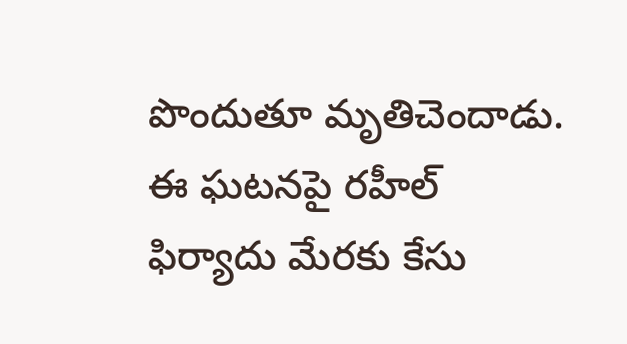పొందుతూ మృతిచెందాడు. ఈ ఘటనపై రహీల్ ఫిర్యాదు మేరకు కేసు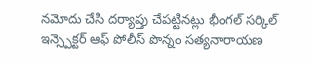నమోదు చేసి దర్యాప్తు చేపట్టినట్లు భీంగల్ సర్కిల్ ఇన్స్పెక్టర్ ఆఫ్ పోలీస్ పొన్నం సత్యనారాయణ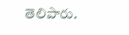తెలిపారు.